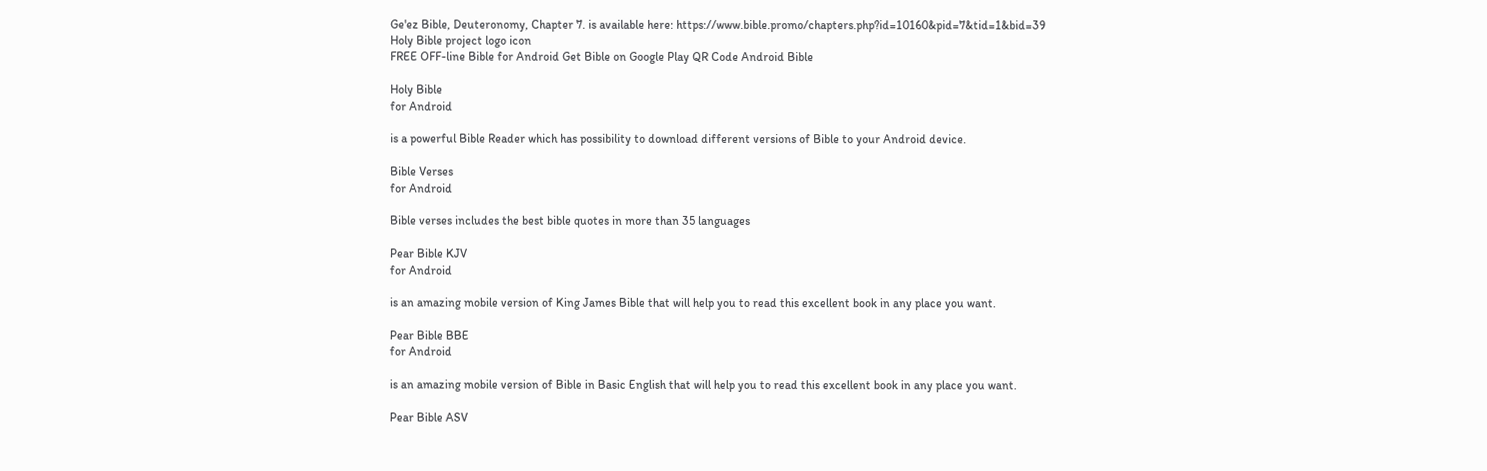Ge'ez Bible, Deuteronomy, Chapter 7. is available here: https://www.bible.promo/chapters.php?id=10160&pid=7&tid=1&bid=39
Holy Bible project logo icon
FREE OFF-line Bible for Android Get Bible on Google Play QR Code Android Bible

Holy Bible
for Android

is a powerful Bible Reader which has possibility to download different versions of Bible to your Android device.

Bible Verses
for Android

Bible verses includes the best bible quotes in more than 35 languages

Pear Bible KJV
for Android

is an amazing mobile version of King James Bible that will help you to read this excellent book in any place you want.

Pear Bible BBE
for Android

is an amazing mobile version of Bible in Basic English that will help you to read this excellent book in any place you want.

Pear Bible ASV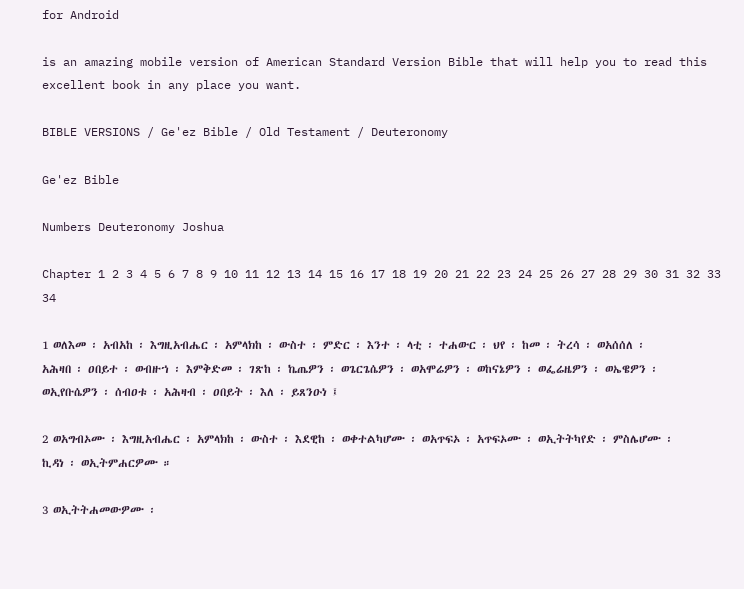for Android

is an amazing mobile version of American Standard Version Bible that will help you to read this excellent book in any place you want.

BIBLE VERSIONS / Ge'ez Bible / Old Testament / Deuteronomy

Ge'ez Bible

Numbers Deuteronomy Joshua

Chapter 1 2 3 4 5 6 7 8 9 10 11 12 13 14 15 16 17 18 19 20 21 22 23 24 25 26 27 28 29 30 31 32 33 34

1 ወለእመ ፡ አብአከ ፡ እግዚአብሔር ፡ አምላክከ ፡ ውስተ ፡ ምድር ፡ እንተ ፡ ላቲ ፡ ተሐውር ፡ ህየ ፡ ከመ ፡ ትረሳ ፡ ወአሰሰለ ፡ አሕዛበ ፡ ዐበይተ ፡ ወብዙኀ ፡ እምቅድመ ፡ ገጽከ ፡ ኬጤዎን ፡ ወጌርጌሴዎን ፡ ወአሞሬዎን ፡ ወከናኔዎን ፡ ወፌሬዜዎን ፡ ወኤዌዎን ፡ ወኢየቡሴዎን ፡ ሰብዐቱ ፡ አሕዛብ ፡ ዐበይት ፡ እለ ፡ ይጸንዑነ ፤

2 ወአግብኦሙ ፡ እግዚአብሔር ፡ አምላክከ ፡ ውስተ ፡ እደዊከ ፡ ወቀተልካሆሙ ፡ ወአጥፍኦ ፡ አጥፍኦሙ ፡ ወኢትትካየድ ፡ ምስሌሆሙ ፡ ኪዳነ ፡ ወኢትምሐርዎሙ ።

3 ወኢትትሐመውዎሙ ፡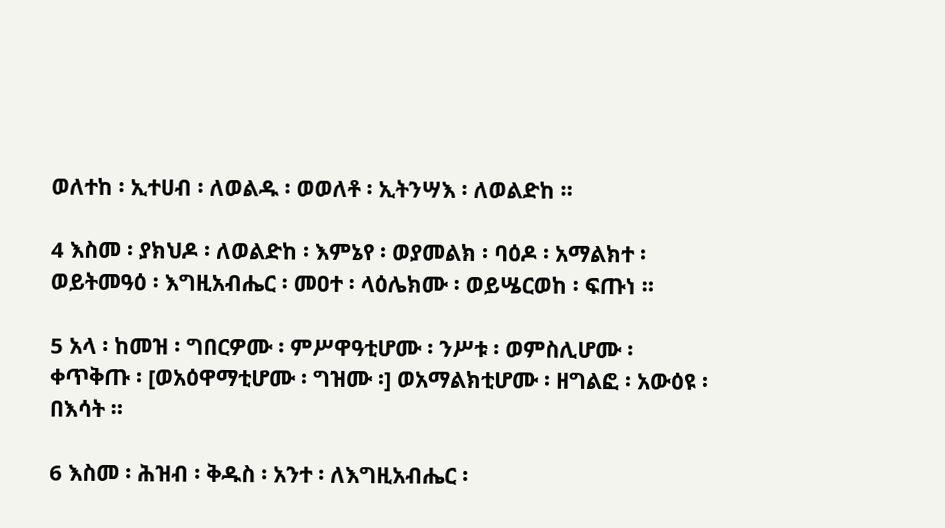ወለተከ ፡ ኢተሀብ ፡ ለወልዱ ፡ ወወለቶ ፡ ኢትንሣእ ፡ ለወልድከ ።

4 እስመ ፡ ያክህዶ ፡ ለወልድከ ፡ እምኔየ ፡ ወያመልክ ፡ ባዕዶ ፡ አማልክተ ፡ ወይትመዓዕ ፡ እግዚአብሔር ፡ መዐተ ፡ ላዕሌክሙ ፡ ወይሤርወከ ፡ ፍጡነ ።

5 አላ ፡ ከመዝ ፡ ግበርዎሙ ፡ ምሥዋዓቲሆሙ ፡ ንሥቱ ፡ ወምስሊሆሙ ፡ ቀጥቅጡ ፡ [ወአዕዋማቲሆሙ ፡ ግዝሙ ፡] ወአማልክቲሆሙ ፡ ዘግልፎ ፡ አውዕዩ ፡ በእሳት ።

6 እስመ ፡ ሕዝብ ፡ ቅዱስ ፡ አንተ ፡ ለእግዚአብሔር ፡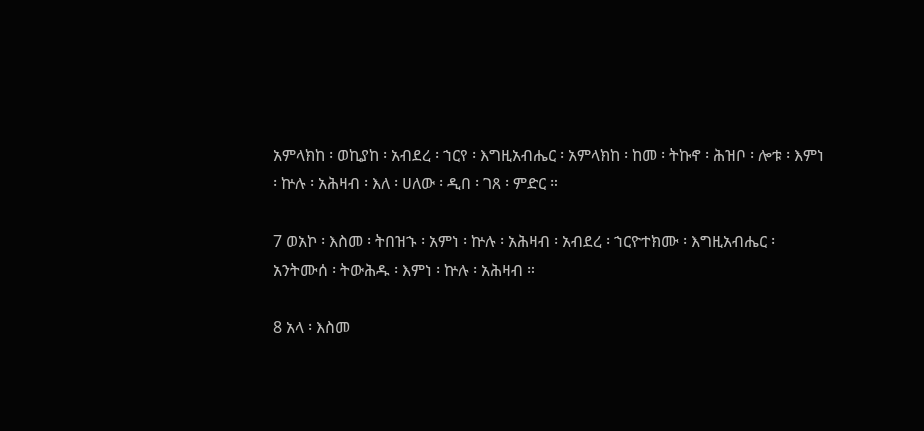አምላክከ ፡ ወኪያከ ፡ አብደረ ፡ ኀርየ ፡ እግዚአብሔር ፡ አምላክከ ፡ ከመ ፡ ትኩኖ ፡ ሕዝቦ ፡ ሎቱ ፡ እምነ ፡ ኵሉ ፡ አሕዛብ ፡ እለ ፡ ሀለው ፡ ዲበ ፡ ገጸ ፡ ምድር ።

7 ወአኮ ፡ እስመ ፡ ትበዝኁ ፡ አምነ ፡ ኵሉ ፡ አሕዛብ ፡ አብደረ ፡ ኀርዮተክሙ ፡ እግዚአብሔር ፡ አንትሙሰ ፡ ትውሕዱ ፡ እምነ ፡ ኵሉ ፡ አሕዛብ ።

8 አላ ፡ እስመ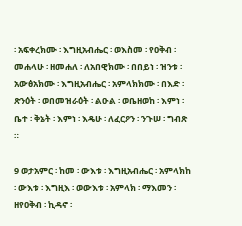፡ አፍቀረክሙ ፡ እግዚአብሔር ፡ ወእስመ ፡ የዐቅብ ፡ መሐላሁ ፡ ዘመሐለ ፡ ለአበዊክሙ ፡ በበይነ ፡ ዝንቱ ፡ አውፅአክሙ ፡ እግዚአብሔር ፡ አምላክክሙ ፡ በእድ ፡ ጽንዕት ፡ ወበመዝራዕት ፡ ልዑል ፡ ወቤዘወከ ፡ እምነ ፡ ቤተ ፡ ቅኔት ፡ እምነ ፡ እዴሁ ፡ ለፈርዖን ፡ ንጉሠ ፡ ግብጽ ።

9 ወታአምር ፡ ከመ ፡ ውእቱ ፡ እግዚአብሔር ፡ አምላክከ ፡ ውእቱ ፡ እግዚእ ፡ ወውእቱ ፡ አምላክ ፡ ማእመን ፡ ዘየዐቅብ ፡ ኪዳኖ ፡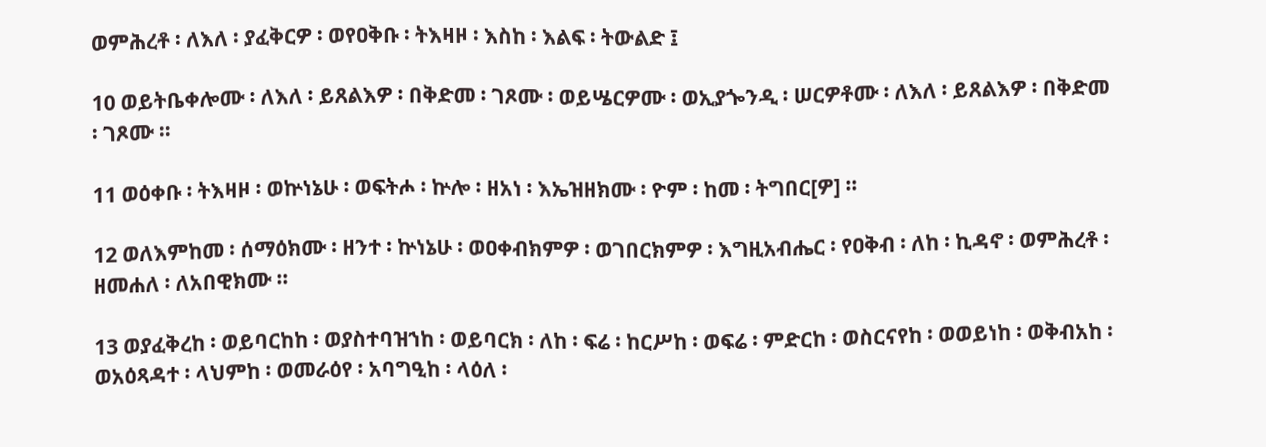ወምሕረቶ ፡ ለእለ ፡ ያፈቅርዎ ፡ ወየዐቅቡ ፡ ትእዛዞ ፡ እስከ ፡ እልፍ ፡ ትውልድ ፤

10 ወይትቤቀሎሙ ፡ ለእለ ፡ ይጸልእዎ ፡ በቅድመ ፡ ገጾሙ ፡ ወይሤርዎሙ ፡ ወኢያጐንዲ ፡ ሠርዎቶሙ ፡ ለእለ ፡ ይጸልእዎ ፡ በቅድመ ፡ ገጾሙ ።

11 ወዕቀቡ ፡ ትእዛዞ ፡ ወኵነኔሁ ፡ ወፍትሖ ፡ ኵሎ ፡ ዘአነ ፡ እኤዝዘክሙ ፡ ዮም ፡ ከመ ፡ ትግበር[ዎ] ።

12 ወለእምከመ ፡ ሰማዕክሙ ፡ ዘንተ ፡ ኵነኔሁ ፡ ወዐቀብክምዎ ፡ ወገበርክምዎ ፡ እግዚአብሔር ፡ የዐቅብ ፡ ለከ ፡ ኪዳኖ ፡ ወምሕረቶ ፡ ዘመሐለ ፡ ለአበዊክሙ ።

13 ወያፈቅረከ ፡ ወይባርከከ ፡ ወያስተባዝኀከ ፡ ወይባርክ ፡ ለከ ፡ ፍሬ ፡ ከርሥከ ፡ ወፍሬ ፡ ምድርከ ፡ ወስርናየከ ፡ ወወይነከ ፡ ወቅብአከ ፡ ወአዕጻዳተ ፡ ላህምከ ፡ ወመራዕየ ፡ አባግዒከ ፡ ላዕለ ፡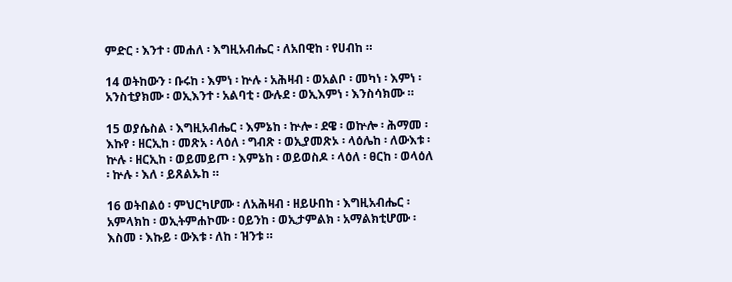ምድር ፡ እንተ ፡ መሐለ ፡ እግዚአብሔር ፡ ለአበዊከ ፡ የሀብከ ።

14 ወትከውን ፡ ቡሩከ ፡ እምነ ፡ ኵሉ ፡ አሕዛብ ፡ ወአልቦ ፡ መካነ ፡ እምነ ፡ አንስቲያክሙ ፡ ወኢእንተ ፡ አልባቲ ፡ ውሉደ ፡ ወኢእምነ ፡ እንስሳክሙ ።

15 ወያሴስል ፡ እግዚአብሔር ፡ እምኔከ ፡ ኵሎ ፡ ደዌ ፡ ወኵሎ ፡ ሕማመ ፡ እኩየ ፡ ዘርኢከ ፡ መጽአ ፡ ላዕለ ፡ ግብጽ ፡ ወኢያመጽኦ ፡ ላዕሌከ ፡ ለውእቱ ፡ ኵሉ ፡ ዘርኢከ ፡ ወይመይጦ ፡ እምኔከ ፡ ወይወስዶ ፡ ላዕለ ፡ ፀርከ ፡ ወላዕለ ፡ ኵሉ ፡ እለ ፡ ይጸልኡከ ።

16 ወትበልዕ ፡ ምህርካሆሙ ፡ ለአሕዛብ ፡ ዘይሁበከ ፡ እግዚአብሔር ፡ አምላክከ ፡ ወኢትምሐኮሙ ፡ ዐይንከ ፡ ወኢታምልክ ፡ አማልክቲሆሙ ፡ እስመ ፡ እኩይ ፡ ውእቱ ፡ ለከ ፡ ዝንቱ ።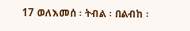17 ወለእመሰ ፡ ትብል ፡ በልብከ ፡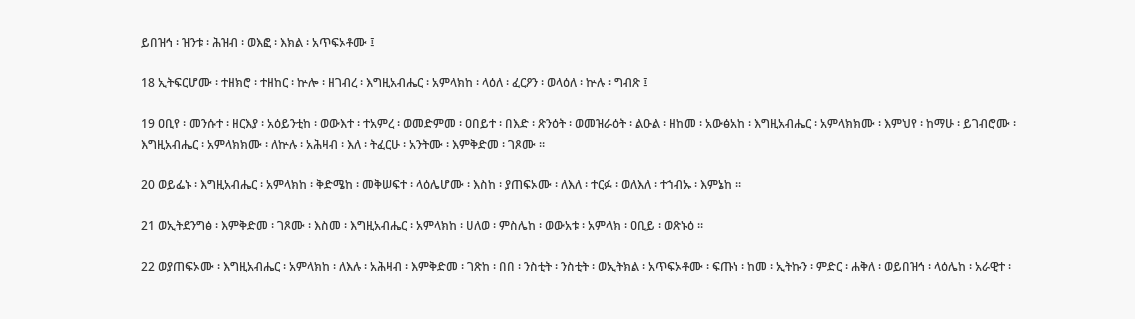ይበዝኅ ፡ ዝንቱ ፡ ሕዝብ ፡ ወእፎ ፡ እክል ፡ አጥፍኦቶሙ ፤

18 ኢትፍርሆሙ ፡ ተዘክሮ ፡ ተዘከር ፡ ኵሎ ፡ ዘገብረ ፡ እግዚአብሔር ፡ አምላክከ ፡ ላዕለ ፡ ፈርዖን ፡ ወላዕለ ፡ ኵሉ ፡ ግብጽ ፤

19 ዐቢየ ፡ መንሱተ ፡ ዘርእያ ፡ አዕይንቲከ ፡ ወውእተ ፡ ተአምረ ፡ ወመድምመ ፡ ዐበይተ ፡ በእድ ፡ ጽንዕት ፡ ወመዝራዕት ፡ ልዑል ፡ ዘከመ ፡ አውፅአከ ፡ እግዚአብሔር ፡ አምላክክሙ ፡ እምህየ ፡ ከማሁ ፡ ይገብሮሙ ፡ እግዚአብሔር ፡ አምላክክሙ ፡ ለኵሉ ፡ አሕዛብ ፡ እለ ፡ ትፈርሁ ፡ አንትሙ ፡ እምቅድመ ፡ ገጾሙ ።

20 ወይፌኑ ፡ እግዚአብሔር ፡ አምላክከ ፡ ቅድሜከ ፡ መቅሠፍተ ፡ ላዕሌሆሙ ፡ እስከ ፡ ያጠፍኦሙ ፡ ለእለ ፡ ተርፉ ፡ ወለእለ ፡ ተኀብኡ ፡ እምኔከ ።

21 ወኢትደንግፅ ፡ እምቅድመ ፡ ገጾሙ ፡ እስመ ፡ እግዚአብሔር ፡ አምላክከ ፡ ሀለወ ፡ ምስሌከ ፡ ወውአቱ ፡ አምላክ ፡ ዐቢይ ፡ ወጽኑዕ ።

22 ወያጠፍኦሙ ፡ እግዚአብሔር ፡ አምላክከ ፡ ለእሉ ፡ አሕዛብ ፡ እምቅድመ ፡ ገጽከ ፡ በበ ፡ ንስቲት ፡ ንስቲት ፡ ወኢትክል ፡ አጥፍኦቶሙ ፡ ፍጡነ ፡ ከመ ፡ ኢትኩን ፡ ምድር ፡ ሐቅለ ፡ ወይበዝኅ ፡ ላዕሌከ ፡ አራዊተ ፡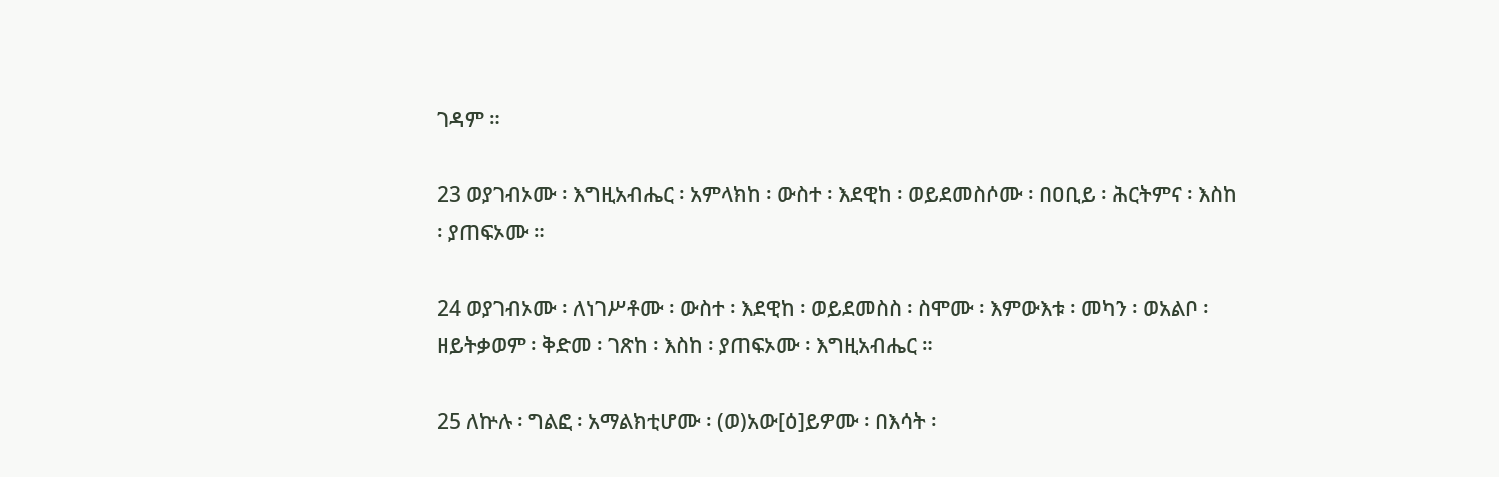ገዳም ።

23 ወያገብኦሙ ፡ እግዚአብሔር ፡ አምላክከ ፡ ውስተ ፡ እደዊከ ፡ ወይደመስሶሙ ፡ በዐቢይ ፡ ሕርትምና ፡ እስከ ፡ ያጠፍኦሙ ።

24 ወያገብኦሙ ፡ ለነገሥቶሙ ፡ ውስተ ፡ እደዊከ ፡ ወይደመስስ ፡ ስሞሙ ፡ እምውእቱ ፡ መካን ፡ ወአልቦ ፡ ዘይትቃወም ፡ ቅድመ ፡ ገጽከ ፡ እስከ ፡ ያጠፍኦሙ ፡ እግዚአብሔር ።

25 ለኵሉ ፡ ግልፎ ፡ አማልክቲሆሙ ፡ (ወ)አው[ዕ]ይዎሙ ፡ በእሳት ፡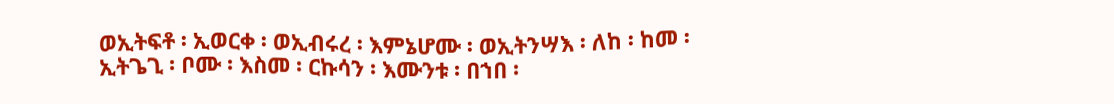ወኢትፍቶ ፡ ኢወርቀ ፡ ወኢብሩረ ፡ እምኔሆሙ ፡ ወኢትንሣእ ፡ ለከ ፡ ከመ ፡ ኢትጌጊ ፡ ቦሙ ፡ እስመ ፡ ርኩሳን ፡ እሙንቱ ፡ በኀበ ፡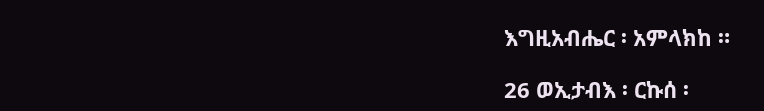እግዚአብሔር ፡ አምላክከ ።

26 ወኢታብእ ፡ ርኩሰ ፡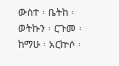ውስተ ፡ ቤትከ ፡ ወትኩን ፡ ርጉመ ፡ ከማሁ ፡ አርኵሶ ፡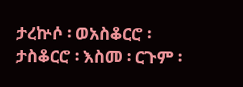ታረኵሶ ፡ ወአስቆርሮ ፡ ታስቆርሮ ፡ እስመ ፡ ርጉም ፡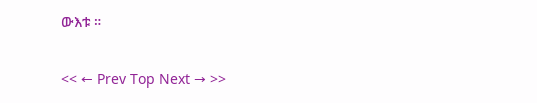ውእቱ ።

<< ← Prev Top Next → >>